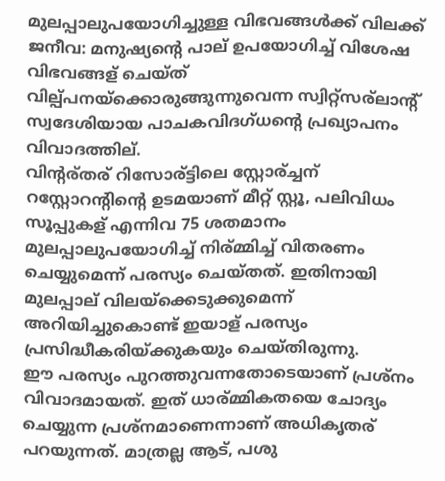മുലപ്പാലുപയോഗിച്ചുള്ള വിഭവങ്ങള്‍ക്ക്‌ വിലക്ക്‌
ജനീവ: മനുഷ്യന്റെ പാല് ഉപയോഗിച്ച് വിശേഷ വിഭവങ്ങള് ചെയ്ത് വില്പ്പനയ്ക്കൊരുങ്ങുന്നുവെന്ന സ്വിറ്റ്സര്ലാന്റ് സ്വദേശിയായ പാചകവിദഗ്ധന്റെ പ്രഖ്യാപനം വിവാദത്തില്.
വിന്റര്തര് റിസോര്ട്ടിലെ സ്റ്റോര്ച്ചന് റസ്റ്റോറന്റിന്റെ ഉടമയാണ് മീറ്റ് സ്റ്റൂ, പലിവിധം സൂപ്പുകള് എന്നിവ 75 ശതമാനം മുലപ്പാലുപയോഗിച്ച് നിര്മ്മിച്ച് വിതരണം ചെയ്യുമെന്ന് പരസ്യം ചെയ്തത്. ഇതിനായി മുലപ്പാല് വിലയ്ക്കെടുക്കുമെന്ന് അറിയിച്ചുകൊണ്ട് ഇയാള് പരസ്യം പ്രസിദ്ധീകരിയ്ക്കുകയും ചെയ്തിരുന്നു.
ഈ പരസ്യം പുറത്തുവന്നതോടെയാണ് പ്രശ്നം വിവാദമായത്. ഇത് ധാര്മ്മികതയെ ചോദ്യം ചെയ്യുന്ന പ്രശ്നമാണെന്നാണ് അധികൃതര് പറയുന്നത്. മാത്രല്ല ആട്, പശു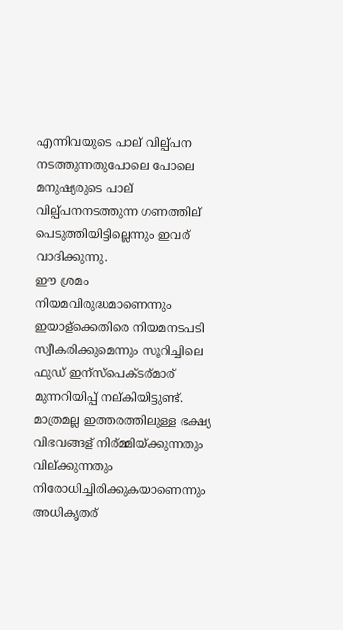എന്നിവയുടെ പാല് വില്പ്പന നടത്തുന്നതുപോലെ പോലെ മനുഷ്യരുടെ പാല് വില്പ്പനനടത്തുന്ന ഗണത്തില് പെടുത്തിയിട്ടില്ലെന്നും ഇവര് വാദിക്കുന്നു.
ഈ ശ്രമം നിയമവിരുദ്ധമാണെന്നും ഇയാള്ക്കെതിരെ നിയമനടപടി സ്വീകരിക്കുമെന്നും സൂറിച്ചിലെ ഫുഡ് ഇന്സ്പെക്ടര്മാര് മുന്നറിയിപ്പ് നല്കിയിട്ടുണ്ട്. മാത്രമല്ല ഇത്തരത്തിലുള്ള ഭക്ഷ്യ വിഭവങ്ങള് നിര്മ്മിയ്ക്കുന്നതും വില്ക്കുന്നതും നിരോധിച്ചിരിക്കുകയാണെന്നും അധികൃതര്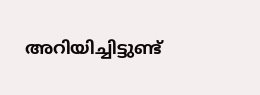അറിയിച്ചിട്ടുണ്ട്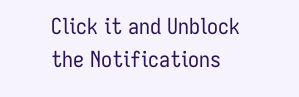Click it and Unblock the Notifications